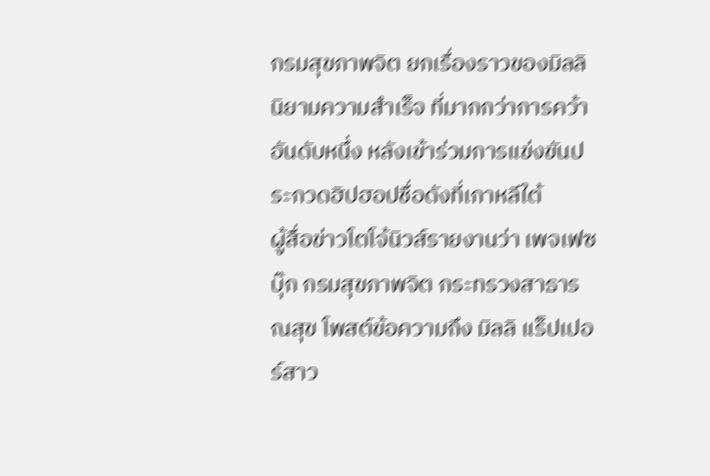กรมสุขภาพจิต ยกเรื่องราวของมิลลิ นิยามความสำเร็จ ที่มากกว่าการคว้าอันดับหนึ่ง หลังเข้าร่วมการแข่งขันประกวดฮิปฮอปชื่อดังที่เกาหลีใต้
ผู้สื่อข่าวโตโจ้นิวส์รายงานว่า เพจเฟซบุ๊ก กรมสุขภาพจิต กระทรวงสาธารณสุข โพสต์ข้อความถึง มิลลิ แร็ปเปอร์สาว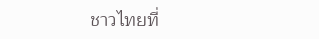ชาวไทยที่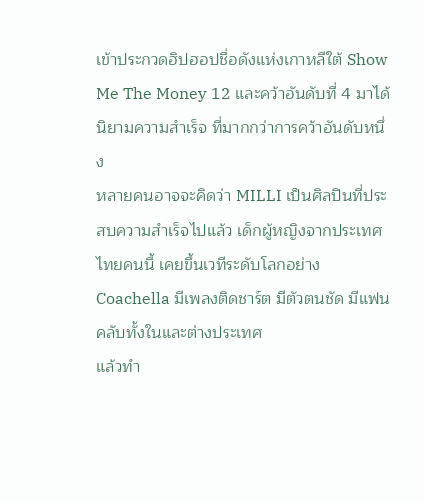เข้าประกวดฮิปฮอปชื่อดังแห่งเกาหลีใต้ Show Me The Money 12 และคว้าอันดับที่ 4 มาได้
นิยามความสำเร็จ ที่มากกว่าการคว้าอันดับหนึ่ง
หลายคนอาจจะคิดว่า MILLI เป็นศิลปินที่ประสบความสำเร็จไปแล้ว เด็กผู้หญิงจากประเทศไทยคนนี้ เคยขึ้นเวทีระดับโลกอย่าง Coachella มีเพลงติดชาร์ต มีตัวตนชัด มีแฟนคลับทั้งในและต่างประเทศ
แล้วทำ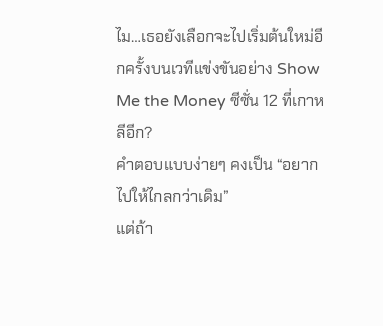ไม…เธอยังเลือกจะไปเริ่มต้นใหม่อีกครั้งบนเวทีแข่งขันอย่าง Show Me the Money ซีซั่น 12 ที่เกาหลีอีก?
คำตอบแบบง่ายๆ คงเป็น “อยากไปให้ไกลกว่าเดิม”
แต่ถ้า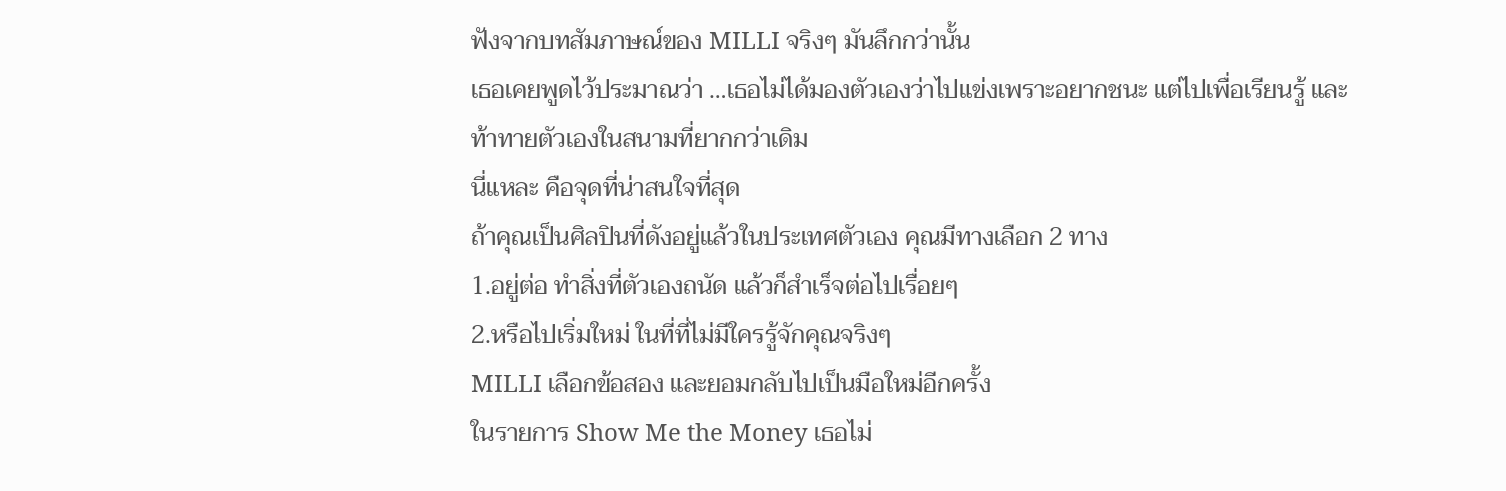ฟังจากบทสัมภาษณ์ของ MILLI จริงๆ มันลึกกว่านั้น
เธอเคยพูดไว้ประมาณว่า …เธอไม่ได้มองตัวเองว่าไปแข่งเพราะอยากชนะ แต่ไปเพื่อเรียนรู้ และท้าทายตัวเองในสนามที่ยากกว่าเดิม
นี่แหละ คือจุดที่น่าสนใจที่สุด
ถ้าคุณเป็นศิลปินที่ดังอยู่แล้วในประเทศตัวเอง คุณมีทางเลือก 2 ทาง
1.อยู่ต่อ ทำสิ่งที่ตัวเองถนัด แล้วก็สำเร็จต่อไปเรื่อยๆ
2.หรือไปเริ่มใหม่ ในที่ที่ไม่มีใครรู้จักคุณจริงๆ
MILLI เลือกข้อสอง และยอมกลับไปเป็นมือใหม่อีกครั้ง
ในรายการ Show Me the Money เธอไม่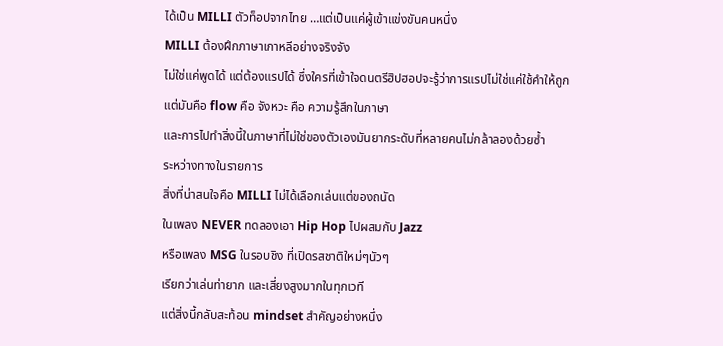ได้เป็น MILLI ตัวท็อปจากไทย …แต่เป็นแค่ผู้เข้าแข่งขันคนหนึ่ง
MILLI ต้องฝึกภาษาเกาหลีอย่างจริงจัง
ไม่ใช่แค่พูดได้ แต่ต้องแรปได้ ซึ่งใครที่เข้าใจดนตรีฮิปฮอปจะรู้ว่าการแรปไม่ใช่แค่ใช้คำให้ถูก
แต่มันคือ flow คือ จังหวะ คือ ความรู้สึกในภาษา
และการไปทำสิ่งนี้ในภาษาที่ไม่ใช่ของตัวเองมันยากระดับที่หลายคนไม่กล้าลองด้วยซ้ำ
ระหว่างทางในรายการ
สิ่งที่น่าสนใจคือ MILLI ไม่ได้เลือกเล่นแต่ของถนัด
ในเพลง NEVER ทดลองเอา Hip Hop ไปผสมกับ Jazz
หรือเพลง MSG ในรอบชิง ที่เปิดรสชาติใหม่ๆนัวๆ
เรียกว่าเล่นท่ายาก และเสี่ยงสูงมากในทุกเวที
แต่สิ่งนี้กลับสะท้อน mindset สำคัญอย่างหนึ่ง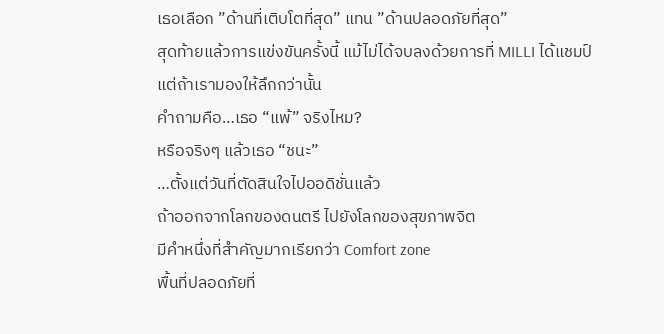เธอเลือก ”ด้านที่เติบโตที่สุด” แทน ”ด้านปลอดภัยที่สุด”
สุดท้ายแล้วการแข่งขันครั้งนี้ แม้ไม่ได้จบลงด้วยการที่ MILLI ได้แชมป์
แต่ถ้าเรามองให้ลึกกว่านั้น
คำถามคือ…เธอ “แพ้” จริงไหม?
หรือจริงๆ แล้วเธอ “ชนะ”
…ตั้งแต่วันที่ตัดสินใจไปออดิชั่นแล้ว
ถ้าออกจากโลกของดนตรี ไปยังโลกของสุขภาพจิต
มีคำหนึ่งที่สำคัญมากเรียกว่า Comfort zone
พื้นที่ปลอดภัยที่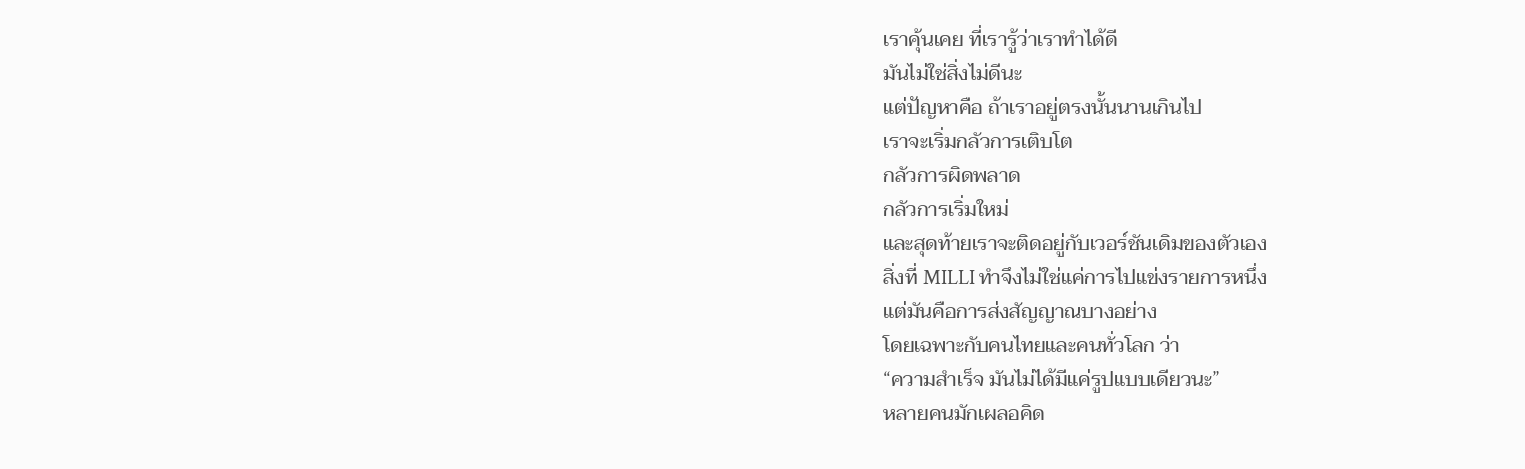เราคุ้นเคย ที่เรารู้ว่าเราทำได้ดี
มันไม่ใช่สิ่งไม่ดีนะ
แต่ปัญหาคือ ถ้าเราอยู่ตรงนั้นนานเกินไป
เราจะเริ่มกลัวการเติบโต
กลัวการผิดพลาด
กลัวการเริ่มใหม่
และสุดท้ายเราจะติดอยู่กับเวอร์ชันเดิมของตัวเอง
สิ่งที่ MILLI ทำจึงไม่ใช่แค่การไปแข่งรายการหนึ่ง
แต่มันคือการส่งสัญญาณบางอย่าง
โดยเฉพาะกับคนไทยและคนทั่วโลก ว่า
“ความสำเร็จ มันไม่ได้มีแค่รูปแบบเดียวนะ”
หลายคนมักเผลอคิด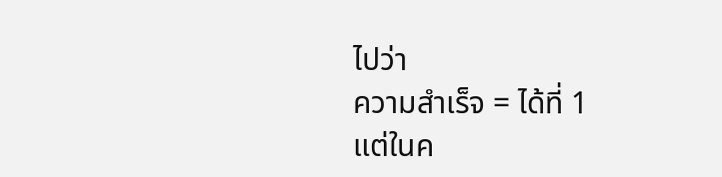ไปว่า
ความสำเร็จ = ได้ที่ 1
แต่ในค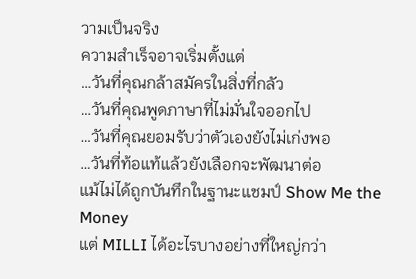วามเป็นจริง
ความสำเร็จอาจเริ่มตั้งแต่
…วันที่คุณกล้าสมัครในสิ่งที่กลัว
…วันที่คุณพูดภาษาที่ไม่มั่นใจออกไป
…วันที่คุณยอมรับว่าตัวเองยังไม่เก่งพอ
…วันที่ท้อแท้แล้วยังเลือกจะพัฒนาต่อ
แม้ไม่ได้ถูกบันทึกในฐานะแชมป์ Show Me the Money
แต่ MILLI ได้อะไรบางอย่างที่ใหญ่กว่า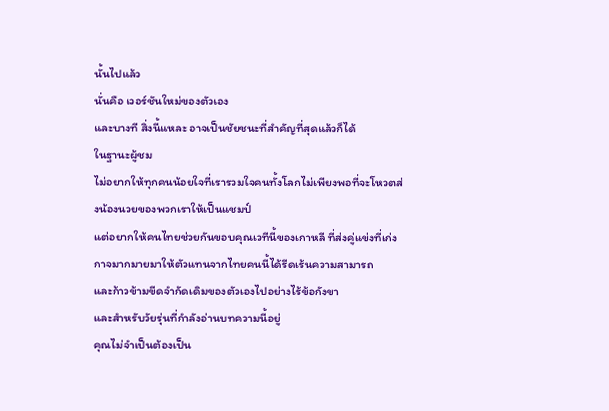นั้นไปแล้ว
นั่นคือ เวอร์ชันใหม่ของตัวเอง
และบางที สิ่งนี้แหละ อาจเป็นชัยชนะที่สำคัญที่สุดแล้วก็ได้
ในฐานะผู้ชม
ไม่อยากให้ทุกคนน้อยใจที่เรารวมใจคนทั้งโลกไม่เพียงพอที่จะโหวตส่งน้องนวยของพวกเราให้เป็นแชมป์
แต่อยากให้คนไทยช่วยกันขอบคุณเวทีนี้ของเกาหลี ที่ส่งคู่แข่งที่เก่งกาจมากมายมาให้ตัวแทนจากไทยคนนี้ได้รีดเร้นความสามารถ
และก้าวข้ามขีดจำกัดเดิมของตัวเองไปอย่างไร้ข้อกังขา
และสำหรับวัยรุ่นที่กำลังอ่านบทความนี้อยู่
คุณไม่จำเป็นต้องเป็น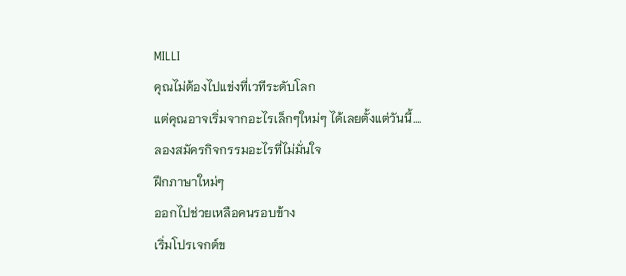MILLI
คุณไม่ต้องไปแข่งที่เวทีระดับโลก
แต่คุณอาจเริ่มจากอะไรเล็กๆใหม่ๆ ได้เลยตั้งแต่วันนี้….
ลองสมัครกิจกรรมอะไรที่ไม่มั่นใจ
ฝึกภาษาใหม่ๆ
ออกไปช่วยเหลือคนรอบข้าง
เริ่มโปรเจกต์ข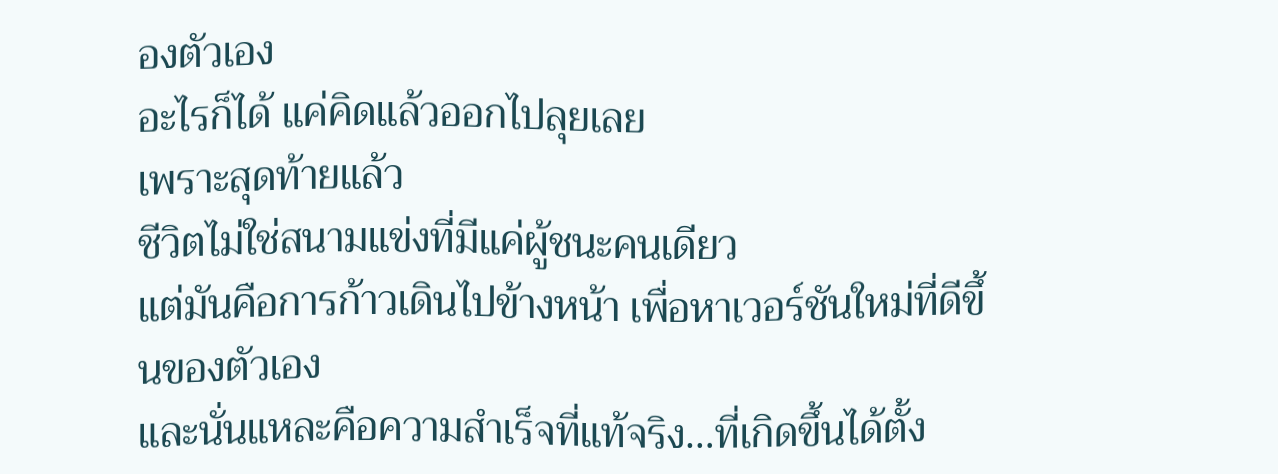องตัวเอง
อะไรก็ได้ แค่คิดแล้วออกไปลุยเลย
เพราะสุดท้ายแล้ว
ชีวิตไม่ใช่สนามแข่งที่มีแค่ผู้ชนะคนเดียว
แต่มันคือการก้าวเดินไปข้างหน้า เพื่อหาเวอร์ชันใหม่ที่ดีขึ้นของตัวเอง
และนั่นแหละคือความสำเร็จที่แท้จริง…ที่เกิดขึ้นได้ตั้ง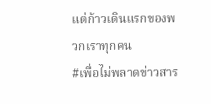แต่ก้าวเดินแรกของพวกเราทุกคน
#เพื่อไม่พลาดข่าวสาร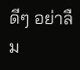ดีๆ อย่าลืม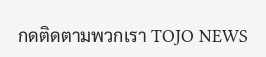กดติดตามพวกเรา TOJO NEWS